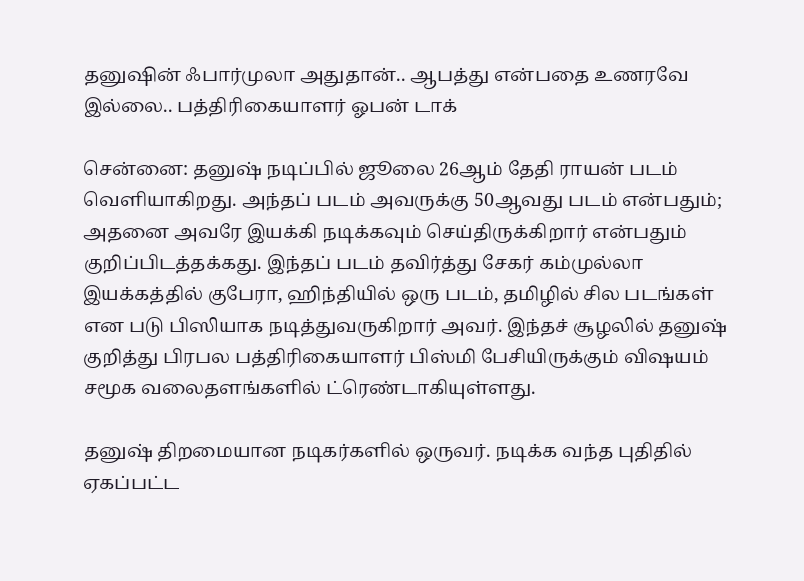தனுஷின் ஃபார்முலா அதுதான்.. ஆபத்து என்பதை உணரவே இல்லை.. பத்திரிகையாளர் ஓபன் டாக்

சென்னை: தனுஷ் நடிப்பில் ஜூலை 26ஆம் தேதி ராயன் படம் வெளியாகிறது. அந்தப் படம் அவருக்கு 50ஆவது படம் என்பதும்; அதனை அவரே இயக்கி நடிக்கவும் செய்திருக்கிறார் என்பதும் குறிப்பிடத்தக்கது. இந்தப் படம் தவிர்த்து சேகர் கம்முல்லா இயக்கத்தில் குபேரா, ஹிந்தியில் ஒரு படம், தமிழில் சில படங்கள் என படு பிஸியாக நடித்துவருகிறார் அவர். இந்தச் சூழலில் தனுஷ் குறித்து பிரபல பத்திரிகையாளர் பிஸ்மி பேசியிருக்கும் விஷயம் சமூக வலைதளங்களில் ட்ரெண்டாகியுள்ளது.

தனுஷ் திறமையான நடிகர்களில் ஒருவர். நடிக்க வந்த புதிதில் ஏகப்பட்ட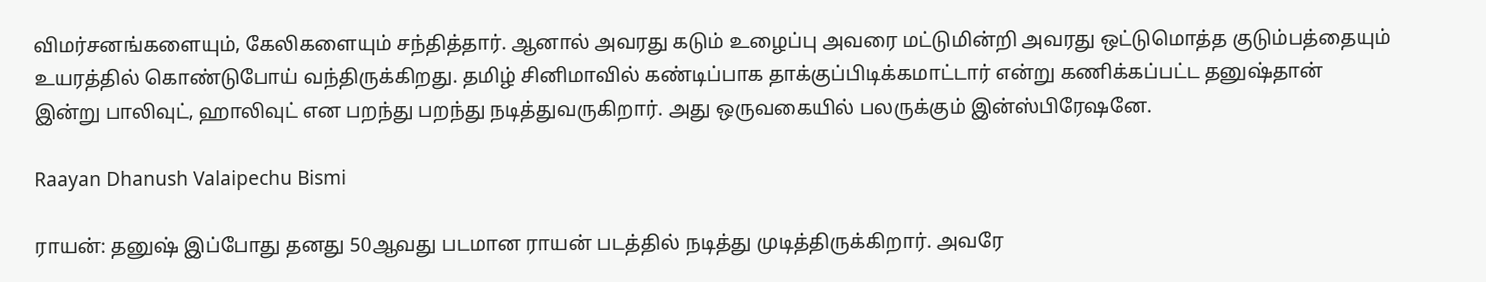விமர்சனங்களையும், கேலிகளையும் சந்தித்தார். ஆனால் அவரது கடும் உழைப்பு அவரை மட்டுமின்றி அவரது ஒட்டுமொத்த குடும்பத்தையும் உயரத்தில் கொண்டுபோய் வந்திருக்கிறது. தமிழ் சினிமாவில் கண்டிப்பாக தாக்குப்பிடிக்கமாட்டார் என்று கணிக்கப்பட்ட தனுஷ்தான் இன்று பாலிவுட், ஹாலிவுட் என பறந்து பறந்து நடித்துவருகிறார். அது ஒருவகையில் பலருக்கும் இன்ஸ்பிரேஷனே.

Raayan Dhanush Valaipechu Bismi

ராயன்: தனுஷ் இப்போது தனது 50ஆவது படமான ராயன் படத்தில் நடித்து முடித்திருக்கிறார். அவரே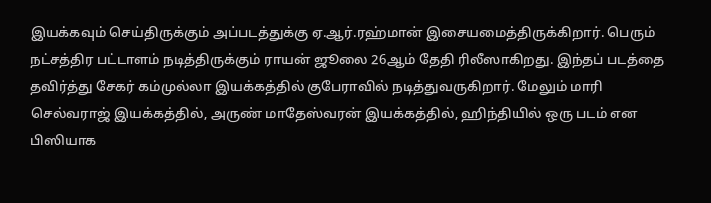இயக்கவும் செய்திருக்கும் அப்படத்துக்கு ஏ.ஆர்.ரஹ்மான் இசையமைத்திருக்கிறார். பெரும் நட்சத்திர பட்டாளம் நடித்திருக்கும் ராயன் ஜூலை 26ஆம் தேதி ரிலீஸாகிறது. இந்தப் படத்தை தவிர்த்து சேகர் கம்முல்லா இயக்கத்தில் குபேராவில் நடித்துவருகிறார். மேலும் மாரி செல்வராஜ் இயக்கத்தில், அருண் மாதேஸ்வரன் இயக்கத்தில், ஹிந்தியில் ஒரு படம் என பிஸியாக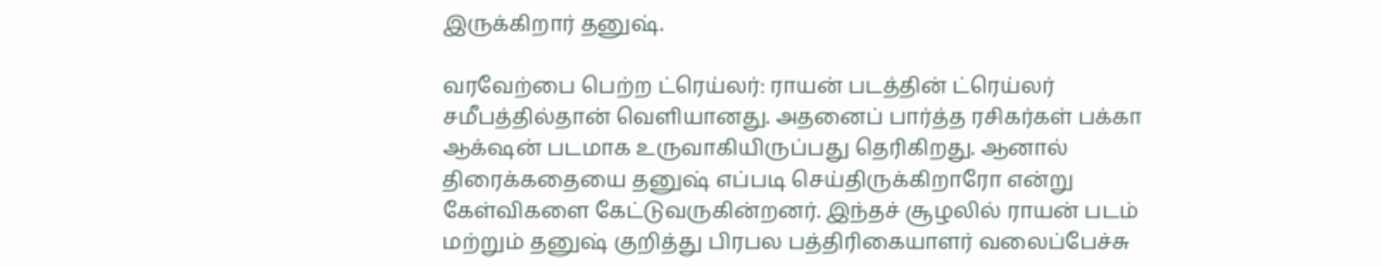இருக்கிறார் தனுஷ்.

வரவேற்பை பெற்ற ட்ரெய்லர்: ராயன் படத்தின் ட்ரெய்லர் சமீபத்தில்தான் வெளியானது. அதனைப் பார்த்த ரசிகர்கள் பக்கா ஆக்‌ஷன் படமாக உருவாகியிருப்பது தெரிகிறது. ஆனால் திரைக்கதையை தனுஷ் எப்படி செய்திருக்கிறாரோ என்று கேள்விகளை கேட்டுவருகின்றனர். இந்தச் சூழலில் ராயன் படம் மற்றும் தனுஷ் குறித்து பிரபல பத்திரிகையாளர் வலைப்பேச்சு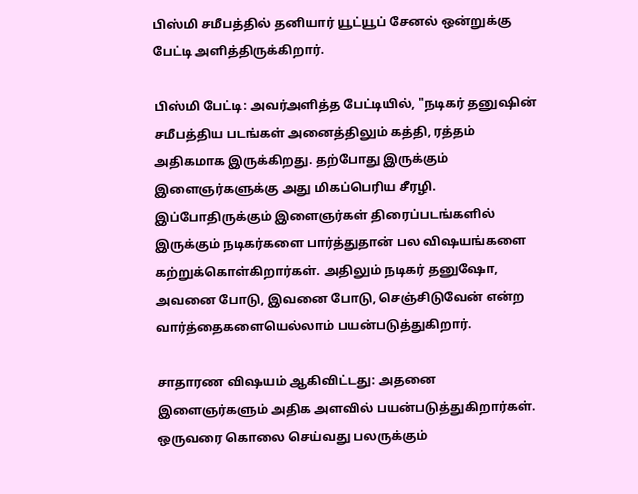பிஸ்மி சமீபத்தில் தனியார் யூட்யூப் சேனல் ஒன்றுக்கு பேட்டி அளித்திருக்கிறார்.

பிஸ்மி பேட்டி: அவர்அளித்த பேட்டியில், "நடிகர் தனுஷின் சமீபத்திய படங்கள் அனைத்திலும் கத்தி, ரத்தம் அதிகமாக இருக்கிறது. தற்போது இருக்கும் இளைஞர்களுக்கு அது மிகப்பெரிய சீரழி. இப்போதிருக்கும் இளைஞர்கள் திரைப்படங்களில் இருக்கும் நடிகர்களை பார்த்துதான் பல விஷயங்களை கற்றுக்கொள்கிறார்கள். அதிலும் நடிகர் தனுஷோ, அவனை போடு, இவனை போடு, செஞ்சிடுவேன் என்ற வார்த்தைகளையெல்லாம் பயன்படுத்துகிறார்.

சாதாரண விஷயம் ஆகிவிட்டது: அதனை இளைஞர்களும் அதிக அளவில் பயன்படுத்துகிறார்கள். ஒருவரை கொலை செய்வது பலருக்கும்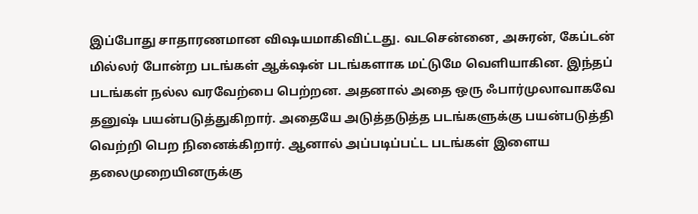இப்போது சாதாரணமான விஷயமாகிவிட்டது. வடசென்னை, அசுரன், கேப்டன் மில்லர் போன்ற படங்கள் ஆக்‌ஷன் படங்களாக மட்டுமே வெளியாகின. இந்தப் படங்கள் நல்ல வரவேற்பை பெற்றன. அதனால் அதை ஒரு ஃபார்முலாவாகவே தனுஷ் பயன்படுத்துகிறார். அதையே அடுத்தடுத்த படங்களுக்கு பயன்படுத்தி வெற்றி பெற நினைக்கிறார். ஆனால் அப்படிப்பட்ட படங்கள் இளைய தலைமுறையினருக்கு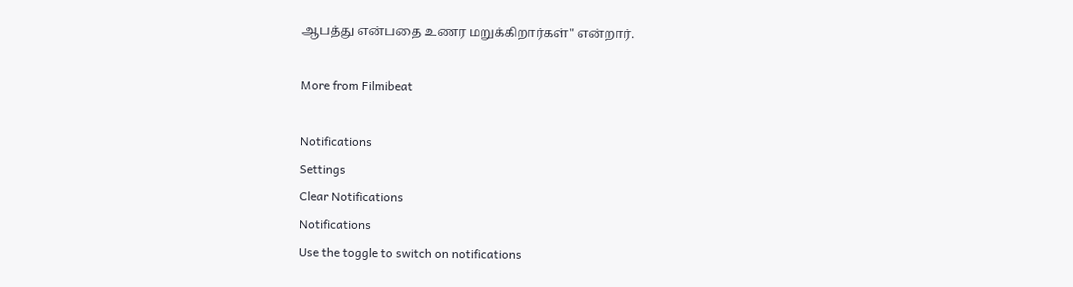ஆபத்து என்பதை உணர மறுக்கிறார்கள்" என்றார்.

More from Filmibeat

Notifications
Settings
Clear Notifications
Notifications
Use the toggle to switch on notifications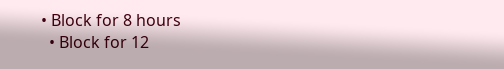• Block for 8 hours
  • Block for 12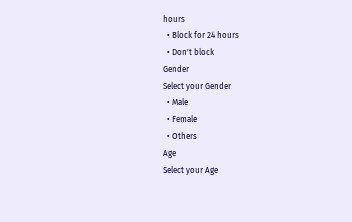hours
  • Block for 24 hours
  • Don't block
Gender
Select your Gender
  • Male
  • Female
  • Others
Age
Select your Age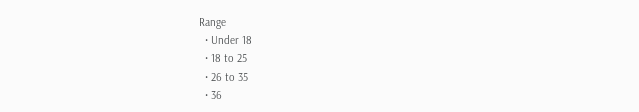Range
  • Under 18
  • 18 to 25
  • 26 to 35
  • 36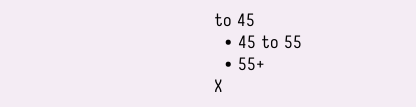to 45
  • 45 to 55
  • 55+
X